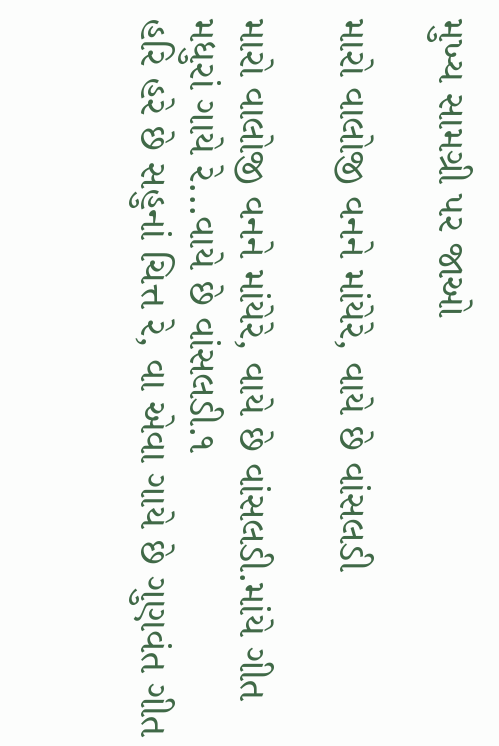મુખ્ય સામગ્રી પર જાઓ

મારો વાલોજી વનને માંયેરે, વાયે છે વાંસલડી

મારો વાલોજી વનને માંયેરે, વાયે છે વાંસલડી.માંયે ગીત મધુરાં ગાયે રે...વાયે છે વાંસલડી.૧
હરિ હરે છે સહુનાં ચિત્ત રે, વા એવા ગાયે છે ગુણવંત ગીત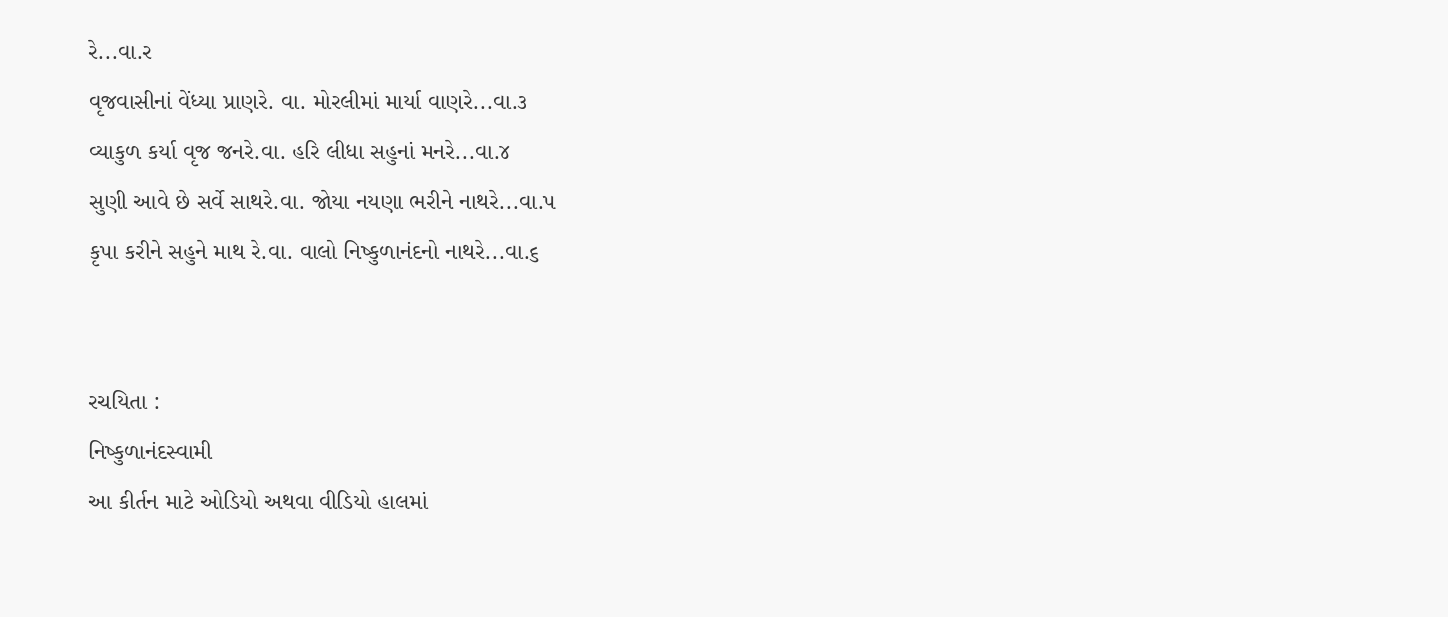રે...વા.ર
વૃજવાસીનાં વેંધ્યા પ્રાણરે. વા. મોરલીમાં માર્યા વાણરે...વા.૩
વ્યાકુળ કર્યા વૃજ જનરે.વા. હરિ લીધા સહુનાં મનરે...વા.૪
સુણી આવે છે સર્વે સાથરે.વા. જોયા નયણા ભરીને નાથરે...વા.પ
કૃપા કરીને સહુને માથ રે.વા. વાલો નિષ્કુળાનંદનો નાથરે...વા.૬


રચયિતા :
નિષ્કુળાનંદસ્વામી
આ કીર્તન માટે ઓડિયો અથવા વીડિયો હાલમાં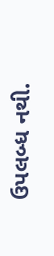ઉપલબ્ધ નથી.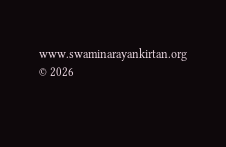www.swaminarayankirtan.org © 2026